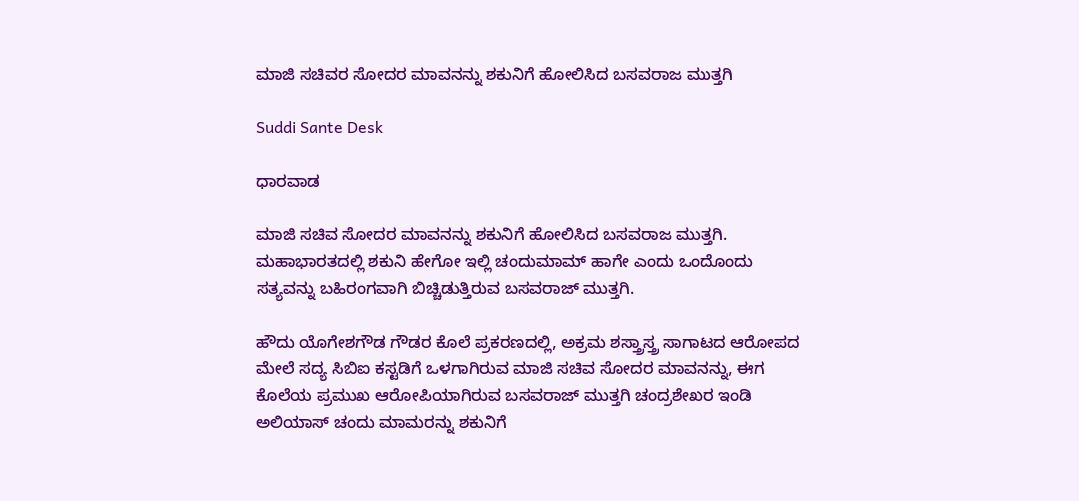ಮಾಜಿ ಸಚಿವರ ಸೋದರ ಮಾವನನ್ನು ಶಕುನಿಗೆ ಹೋಲಿಸಿದ ಬಸವರಾಜ ಮುತ್ತಗಿ

Suddi Sante Desk

ಧಾರವಾಡ

ಮಾಜಿ ಸಚಿವ ಸೋದರ ಮಾವನನ್ನು ಶಕುನಿಗೆ ಹೋಲಿಸಿದ ಬಸವರಾಜ ಮುತ್ತಗಿ. ಮಹಾಭಾರತದಲ್ಲಿ ಶಕುನಿ ಹೇಗೋ ಇಲ್ಲಿ ಚಂದುಮಾಮ್ ಹಾಗೇ ಎಂದು ಒಂದೊಂದು ಸತ್ಯವನ್ನು ಬಹಿರಂಗವಾಗಿ ಬಿಚ್ಚಿಡುತ್ತಿರುವ ಬಸವರಾಜ್ ಮುತ್ತಗಿ.

ಹೌದು ಯೊಗೇಶಗೌಡ ಗೌಡರ ಕೊಲೆ ಪ್ರಕರಣದಲ್ಲಿ, ಅಕ್ರಮ ಶಸ್ತ್ರಾಸ್ತ್ರ ಸಾಗಾಟದ ಆರೋಪದ ಮೇಲೆ ಸದ್ಯ ಸಿಬಿಐ ಕಸ್ಟಡಿಗೆ ಒಳಗಾಗಿರುವ ಮಾಜಿ ಸಚಿವ ಸೋದರ ಮಾವನನ್ನು, ಈಗ ಕೊಲೆಯ ಪ್ರಮುಖ ಆರೋಪಿಯಾಗಿರುವ ಬಸವರಾಜ್ ಮುತ್ತಗಿ ಚಂದ್ರಶೇಖರ ಇಂಡಿ ಅಲಿಯಾಸ್ ಚಂದು ಮಾಮರನ್ನು ಶಕುನಿಗೆ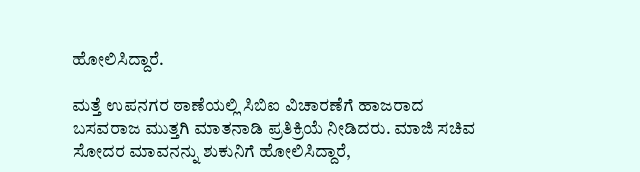ಹೋಲಿಸಿದ್ದಾರೆ.

ಮತ್ತೆ ಉಪನಗರ ಠಾಣೆಯಲ್ಲಿ ಸಿಬಿಐ ವಿಚಾರಣೆಗೆ ಹಾಜರಾದ ಬಸವರಾಜ ಮುತ್ತಗಿ ಮಾತನಾಡಿ ಪ್ರತಿಕ್ರಿಯೆ ನೀಡಿದರು. ಮಾಜಿ ಸಚಿವ ಸೋದರ ಮಾವನನ್ನು ಶುಕುನಿಗೆ ಹೋಲಿಸಿದ್ದಾರೆ,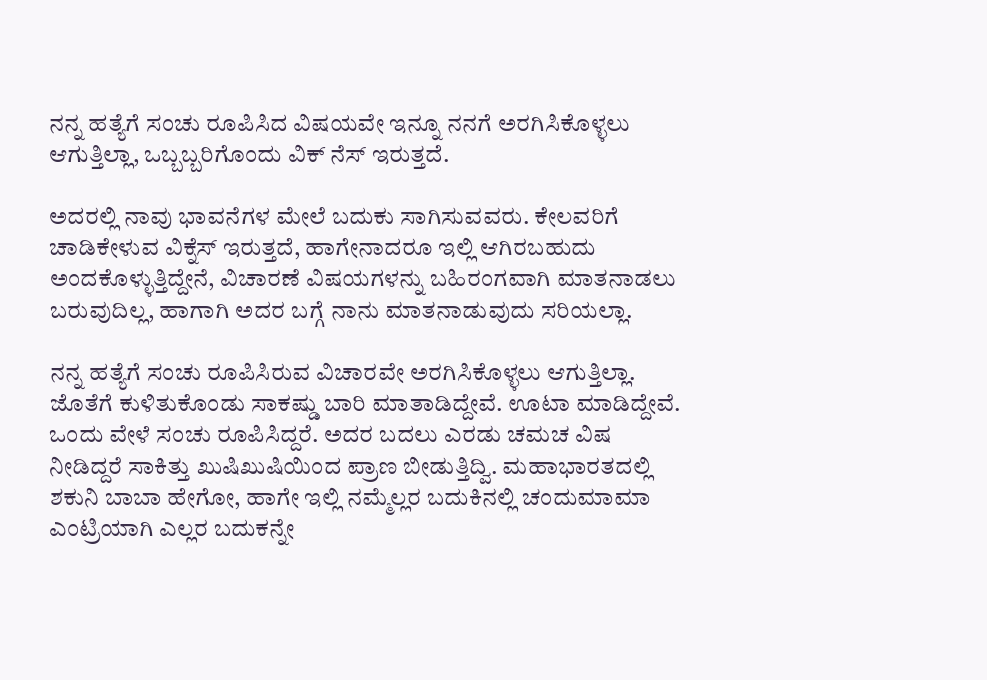ನನ್ನ ಹತ್ಯೆಗೆ ಸಂಚು ರೂಪಿಸಿದ ವಿಷಯವೇ ಇನ್ನೂ ನನಗೆ ಅರಗಿಸಿಕೊಳ್ಳಲು ಆಗುತ್ತಿಲ್ಲಾ, ಒಬ್ಬಬ್ಬರಿಗೊಂದು ವಿಕ್ ನೆಸ್ ಇರುತ್ತದೆ.

ಅದರಲ್ಲಿ ನಾವು ಭಾವನೆಗಳ ಮೇಲೆ ಬದುಕು ಸಾಗಿಸುವವರು. ಕೇಲವರಿಗೆ ಚಾಡಿಕೇಳುವ ವಿಕ್ನೆಸ್ ಇರುತ್ತದೆ, ಹಾಗೇನಾದರೂ ಇಲ್ಲಿ ಆಗಿರಬಹುದು ಅಂದಕೊಳ್ಳುತ್ತಿದ್ದೇನೆ, ವಿಚಾರಣೆ ವಿಷಯಗಳನ್ನು ಬಹಿರಂಗವಾಗಿ ಮಾತನಾಡಲು ಬರುವುದಿಲ್ಲ, ಹಾಗಾಗಿ ಅದರ ಬಗ್ಗೆ ನಾನು ಮಾತನಾಡುವುದು ಸರಿಯಲ್ಲಾ.

ನನ್ನ ಹತ್ಯೆಗೆ ಸಂಚು ರೂಪಿಸಿರುವ ವಿಚಾರವೇ ಅರಗಿಸಿಕೊಳ್ಳಲು ಆಗುತ್ತಿಲ್ಲಾ. ಜೊತೆಗೆ ಕುಳಿತುಕೊಂಡು ಸಾಕಷ್ಡು ಬಾರಿ ಮಾತಾಡಿದ್ದೇವೆ. ಊಟಾ ಮಾಡಿದ್ದೇವೆ. ಒಂದು ವೇಳೆ ಸಂಚು ರೂಪಿಸಿದ್ದರೆ. ಅದರ ಬದಲು ಎರಡು ಚಮಚ ವಿಷ ನೀಡಿದ್ದರೆ ಸಾಕಿತ್ತು ಖುಷಿಖುಷಿಯಿಂದ ಪ್ರಾಣ ಬೀಡುತ್ತಿದ್ವಿ. ಮಹಾಭಾರತದಲ್ಲಿ ಶಕುನಿ ಬಾಬಾ ಹೇಗೋ, ಹಾಗೇ ಇಲ್ಲಿ ನಮ್ಮೆಲ್ಲರ ಬದುಕಿನಲ್ಲಿ ಚಂದುಮಾಮಾ ಎಂಟ್ರಿಯಾಗಿ ಎಲ್ಲರ ಬದುಕನ್ನೇ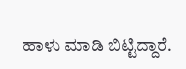ಹಾಳು ಮಾಡಿ ಬಿಟ್ಟಿದ್ದಾರೆ.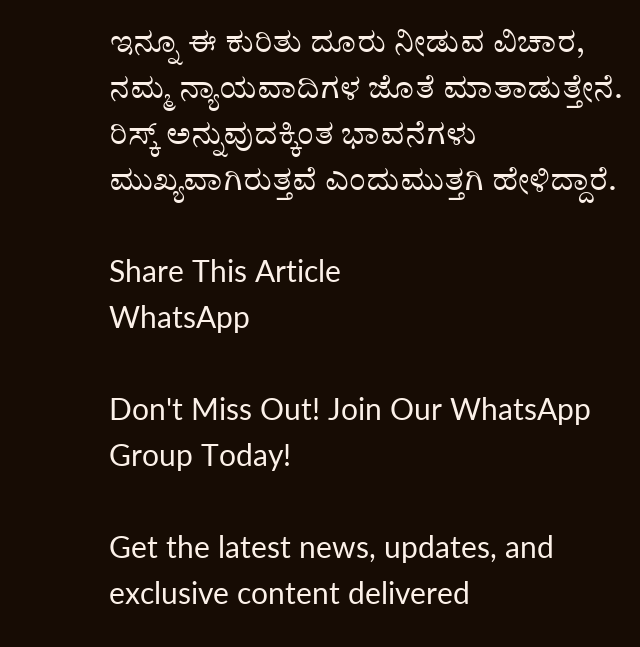ಇನ್ನೂ ಈ ಕುರಿತು ದೂರು‌ ನೀಡುವ ವಿಚಾರ, ನಮ್ಮ ನ್ಯಾಯವಾದಿಗಳ ಜೊತೆ ಮಾತಾಡುತ್ತೇನೆ. ರಿಸ್ಕ್ ಅನ್ನುವುದಕ್ಕಿಂತ ಭಾವನೆಗಳು ಮುಖ್ಯವಾಗಿರುತ್ತವೆ ಎಂದು‌ಮುತ್ತಗಿ ಹೇಳಿದ್ದಾರೆ.

Share This Article
WhatsApp

Don't Miss Out! Join Our WhatsApp Group Today!

Get the latest news, updates, and exclusive content delivered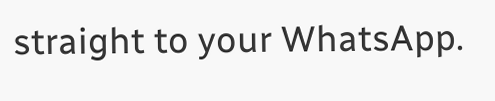straight to your WhatsApp.